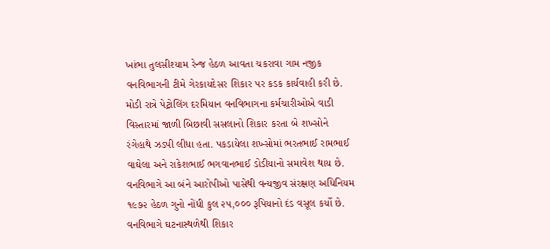ખાંભા તુલસીશ્યામ રેન્જ હેઠળ આવતા ચકરાવા ગામ નજીક વનવિભાગની ટીમે ગેરકાયદેસર શિકાર પર કડક કાર્યવાહી કરી છે. મોડી રાત્રે પેટ્રોલિંગ દરમિયાન વનવિભાગના કર્મચારીઓએ વાડી વિસ્તારમાં જાળી બિછાવી સસલાનો શિકાર કરતા બે શખ્સોને રંગેહાથે ઝડપી લીધા હતા. પકડાયેલા શખ્સોમાં ભરતભાઈ રામભાઈ વાઘેલા અને રાકેશભાઈ ભગવાનભાઈ ડોડીયાનો સમાવેશ થાય છે. વનવિભાગે આ બંને આરોપીઓ પાસેથી વન્યજીવ સંરક્ષણ અધિનિયમ ૧૯૭૨ હેઠળ ગુનો નોંધી કુલ ૨૫,૦૦૦ રૂપિયાનો દંડ વસૂલ કર્યો છે. વનવિભાગે ઘટનાસ્થળેથી શિકાર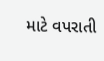માટે વપરાતી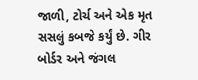જાળી, ટોર્ચ અને એક મૃત સસલું કબજે કર્યું છે. ગીર બોર્ડર અને જંગલ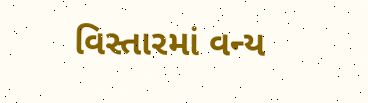વિસ્તારમાં વન્ય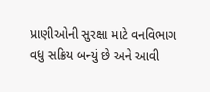પ્રાણીઓની સુરક્ષા માટે વનવિભાગ વધુ સક્રિય બન્યું છે અને આવી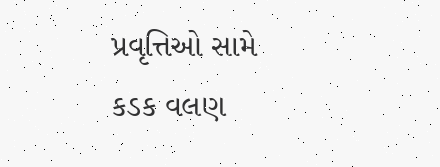પ્રવૃત્તિઓ સામે કડક વલણ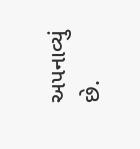અપનાવ્યું છે.